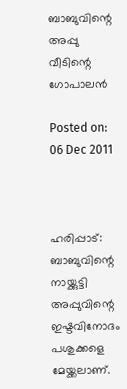ബാബുവിന്റെ അപ്പു വീടിന്റെ ഗോപാലന്‍

Posted on: 06 Dec 2011



ഹരിപ്പാട്: ബാബുവിന്റെ നായ്ക്കുട്ടി അപ്പുവിന്റെ ഇഷ്ടവിനോദം പശുക്കളെ മേയ്ക്കലാണ്.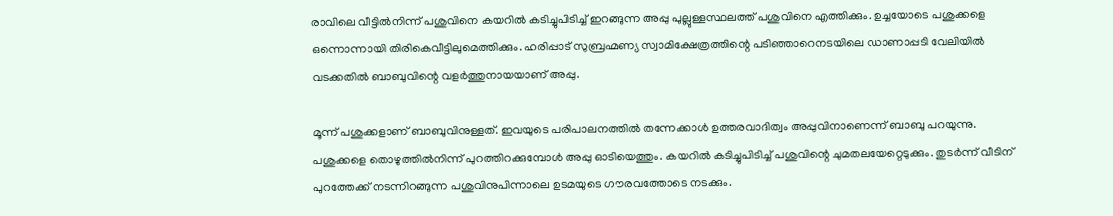രാവിലെ വീട്ടില്‍നിന്ന് പശുവിനെ കയറില്‍ കടിച്ചുപിടിച്ച് ഇറങ്ങുന്ന അപ്പു പുല്ലുള്ളസ്ഥലത്ത് പശുവിനെ എത്തിക്കും. ഉച്ചയോടെ പശുക്കളെ ഒന്നൊന്നായി തിരികെവീട്ടിലുമെത്തിക്കും. ഹരിപ്പാട് സുബ്രഹ്മണ്യ സ്വാമിക്ഷേത്രത്തിന്റെ പടിഞ്ഞാറെനടയിലെ ഡാണാപ്പടി വേലിയില്‍ വടക്കതില്‍ ബാബുവിന്റെ വളര്‍ത്തുനായയാണ് അപ്പു.

മൂന്ന് പശുക്കളാണ് ബാബുവിനുള്ളത്. ഇവയുടെ പരിപാലനത്തില്‍ തന്നേക്കാള്‍ ഉത്തരവാദിത്വം അപ്പുവിനാണെന്ന് ബാബു പറയുന്നു.
പശുക്കളെ തൊഴുത്തില്‍നിന്ന് പുറത്തിറക്കുമ്പോള്‍ അപ്പു ഓടിയെത്തും. കയറില്‍ കടിച്ചുപിടിച്ച് പശുവിന്റെ ചുമതലയേറ്റെടുക്കും. തുടര്‍ന്ന് വീടിന് പുറത്തേക്ക് നടന്നിറങ്ങുന്ന പശുവിനുപിന്നാലെ ഉടമയുടെ ഗൗരവത്തോടെ നടക്കും.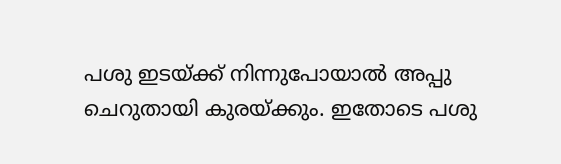പശു ഇടയ്ക്ക് നിന്നുപോയാല്‍ അപ്പു ചെറുതായി കുരയ്ക്കും. ഇതോടെ പശു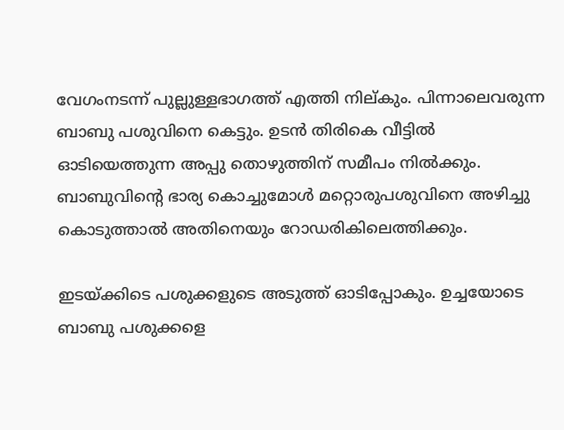വേഗംനടന്ന് പുല്ലുള്ളഭാഗത്ത് എത്തി നില്കും. പിന്നാലെവരുന്ന ബാബു പശുവിനെ കെട്ടും. ഉടന്‍ തിരികെ വീട്ടില്‍ ഓടിയെത്തുന്ന അപ്പു തൊഴുത്തിന് സമീപം നില്‍ക്കും. ബാബുവിന്റെ ഭാര്യ കൊച്ചുമോള്‍ മറ്റൊരുപശുവിനെ അഴിച്ചു കൊടുത്താല്‍ അതിനെയും റോഡരികിലെത്തിക്കും.

ഇടയ്ക്കിടെ പശുക്കളുടെ അടുത്ത് ഓടിപ്പോകും. ഉച്ചയോടെ ബാബു പശുക്കളെ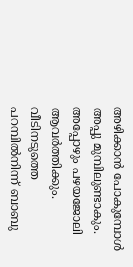അഴിക്കാന്‍ പോകുമ്പോള്‍ അപ്പു മുമ്പിലുണ്ടാകും. അപ്പോഴും പഴയജോലി ആവര്‍ത്തിക്കും. വീടിനടുത്തെ പറമ്പില്‍നിന്ന് ബാബു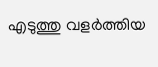എടുത്തു വളര്‍ത്തിയ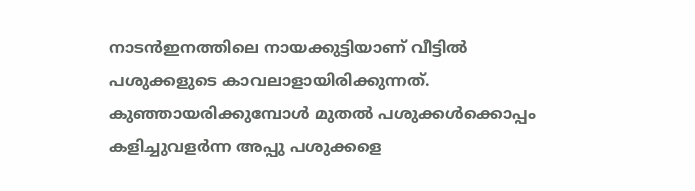നാടന്‍ഇനത്തിലെ നായക്കുട്ടിയാണ് വീട്ടില്‍ പശുക്കളുടെ കാവലാളായിരിക്കുന്നത്. കുഞ്ഞായരിക്കുമ്പോള്‍ മുതല്‍ പശുക്കള്‍ക്കൊപ്പം കളിച്ചുവളര്‍ന്ന അപ്പു പശുക്കളെ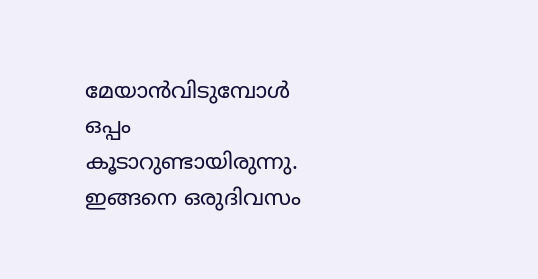മേയാന്‍വിടുമ്പോള്‍ ഒപ്പം കൂടാറുണ്ടായിരുന്നു. ഇങ്ങനെ ഒരുദിവസം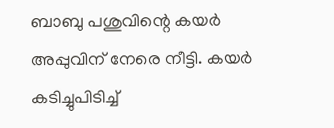ബാബു പശുവിന്റെ കയര്‍ അപ്പുവിന് നേരെ നീട്ടി. കയര്‍ കടിച്ചുപിടിച്ച്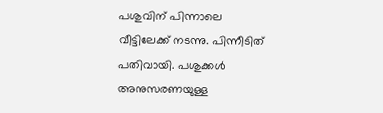പശുവിന് പിന്നാലെ വീട്ടിലേക്ക് നടന്നു. പിന്നീടിത് പതിവായി. പശുക്കള്‍ അനുസരണയുള്ള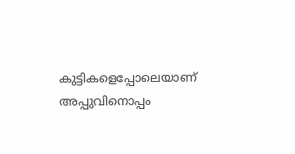കുട്ടികളെപ്പോലെയാണ് അപ്പുവിനൊപ്പം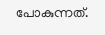പോകുന്നത്.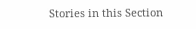Stories in this Section